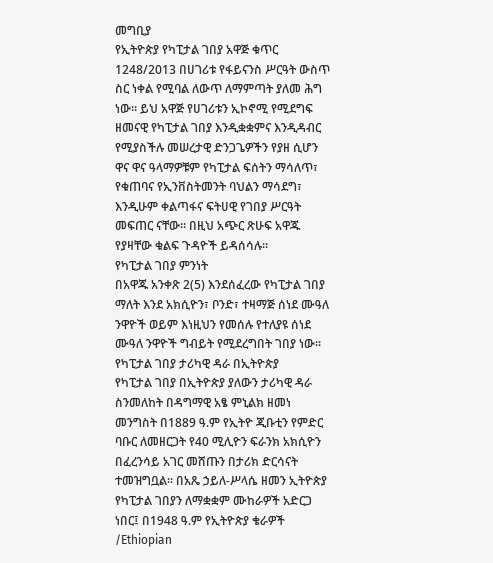መግቢያ
የኢትዮጵያ የካፒታል ገበያ አዋጅ ቁጥር 1248/2013 በሀገሪቱ የፋይናንስ ሥርዓት ውስጥ ስር ነቀል የሚባል ለውጥ ለማምጣት ያለመ ሕግ ነው። ይህ አዋጅ የሀገሪቱን ኢኮኖሚ የሚደግፍ ዘመናዊ የካፒታል ገበያ እንዲቋቋምና እንዲዳብር የሚያስችሉ መሠረታዊ ድንጋጌዎችን የያዘ ሲሆን ዋና ዋና ዓላማዎቹም የካፒታል ፍሰትን ማሳለጥ፣ የቁጠባና የኢንቨስትመንት ባህልን ማሳደግ፣ እንዲሁም ቀልጣፋና ፍትሀዊ የገበያ ሥርዓት መፍጠር ናቸው። በዚህ አጭር ጽሁፍ አዋጁ የያዛቸው ቁልፍ ጉዳዮች ይዳሰሳሉ።
የካፒታል ገበያ ምንነት
በአዋጁ አንቀጽ 2(5) እንደሰፈረው የካፒታል ገበያ ማለት እንደ አክሲዮን፣ ቦንድ፣ ተዛማጅ ሰነደ ሙዓለ ንዋዮች ወይም እነዚህን የመሰሉ የተለያዩ ሰነደ ሙዓለ ንዋዮች ግብይት የሚደረግበት ገበያ ነው።
የካፒታል ገበያ ታሪካዊ ዳራ በኢትዮጵያ
የካፒታል ገበያ በኢትዮጵያ ያለውን ታሪካዊ ዳራ ስንመለከት በዳግማዊ አፄ ምኒልክ ዘመነ መንግስት በ1889 ዓ.ም የኢትዮ ጂቡቲን የምድር ባቡር ለመዘርጋት የ40 ሚሊዮን ፍራንክ አክሲዮን በፈረንሳይ አገር መሸጡን በታሪክ ድርሳናት ተመዝግቧል። በአጼ ኃይለ-ሥላሴ ዘመን ኢትዮጵያ የካፒታል ገበያን ለማቋቋም ሙከራዎች አድርጋ ነበር፤ በ1948 ዓ.ም የኢትዮጵያ ቄራዎች /Ethiopian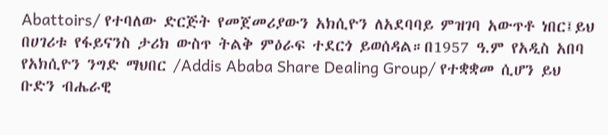Abattoirs/ የተባለው ድርጅት የመጀመሪያውን አክሲዮን ለአደባባይ ምዝገባ አውጥቶ ነበር፤ይህ በሀገሪቱ የፋይናንስ ታሪክ ውስጥ ትልቅ ምዕራፍ ተደርጎ ይወሰዳል።በ1957 ዓ.ም የአዲስ አበባ የአክሲዮን ንግድ ማህበር /Addis Ababa Share Dealing Group/ የተቋቋመ ሲሆን ይህ ቡድን ብሔራዊ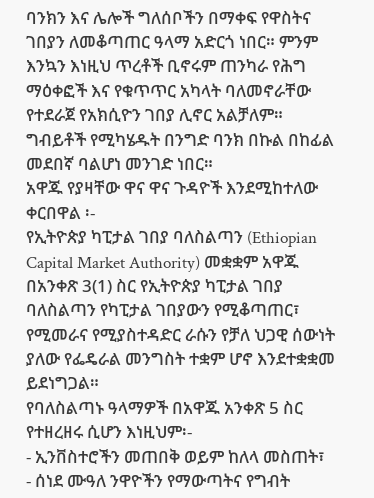ባንክን እና ሌሎች ግለሰቦችን በማቀፍ የዋስትና ገበያን ለመቆጣጠር ዓላማ አድርጎ ነበር። ምንም እንኳን እነዚህ ጥረቶች ቢኖሩም ጠንካራ የሕግ ማዕቀፎች እና የቁጥጥር አካላት ባለመኖራቸው የተደራጀ የአክሲዮን ገበያ ሊኖር አልቻለም። ግብይቶች የሚካሄዱት በንግድ ባንክ በኩል በከፊል መደበኛ ባልሆነ መንገድ ነበር።
አዋጁ የያዛቸው ዋና ዋና ጉዳዮች እንደሚከተለው ቀርበዋል ፡-
የኢትዮጵያ ካፒታል ገበያ ባለስልጣን (Ethiopian Capital Market Authority) መቋቋም አዋጁ በአንቀጽ 3(1) ስር የኢትዮጵያ ካፒታል ገበያ ባለስልጣን የካፒታል ገበያውን የሚቆጣጠር፣ የሚመራና የሚያስተዳድር ራሱን የቻለ ህጋዊ ሰውነት ያለው የፌዴራል መንግስት ተቋም ሆኖ እንደተቋቋመ ይደነግጋል።
የባለስልጣኑ ዓላማዎች በአዋጁ አንቀጽ 5 ስር የተዘረዘሩ ሲሆን እነዚህም፡-
- ኢንቨስተሮችን መጠበቅ ወይም ከለላ መስጠት፣
- ሰነደ ሙዓለ ንዋዮችን የማውጣትና የግብት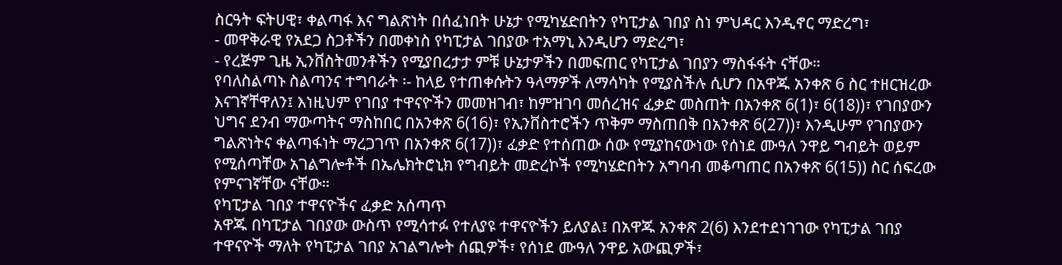ስርዓት ፍትሀዊ፣ ቀልጣፋ እና ግልጽነት በሰፈነበት ሁኔታ የሚካሄድበትን የካፒታል ገበያ ስነ ምህዳር እንዲኖር ማድረግ፣
- መዋቅራዊ የአደጋ ስጋቶችን በመቀነስ የካፒታል ገበያው ተአማኒ እንዲሆን ማድረግ፣
- የረጅም ጊዜ ኢንቨስትመንቶችን የሚያበረታታ ምቹ ሁኔታዎችን በመፍጠር የካፒታል ገበያን ማስፋፋት ናቸው።
የባለስልጣኑ ስልጣንና ተግባራት ፡- ከላይ የተጠቀሱትን ዓላማዎች ለማሳካት የሚያስችሉ ሲሆን በአዋጁ አንቀጽ 6 ስር ተዘርዝረው እናገኛቸዋለን፤ እነዚህም የገበያ ተዋናዮችን መመዝገብ፣ ከምዝገባ መሰረዝና ፈቃድ መስጠት በአንቀጽ 6(1)፣ 6(18))፣ የገበያውን ህግና ደንብ ማውጣትና ማስከበር በአንቀጽ 6(16)፣ የኢንቨስተሮችን ጥቅም ማስጠበቅ በአንቀጽ 6(27))፣ እንዲሁም የገበያውን ግልጽነትና ቀልጣፋነት ማረጋገጥ በአንቀጽ 6(17))፣ ፈቃድ የተሰጠው ሰው የሚያከናውነው የሰነደ ሙዓለ ንዋይ ግብይት ወይም የሚሰጣቸው አገልግሎቶች በኤሌክትሮኒክ የግብይት መድረኮች የሚካሄድበትን አግባብ መቆጣጠር በአንቀጽ 6(15)) ስር ሰፍረው የምናገኛቸው ናቸው።
የካፒታል ገበያ ተዋናዮችና ፈቃድ አሰጣጥ
አዋጁ በካፒታል ገበያው ውስጥ የሚሳተፉ የተለያዩ ተዋናዮችን ይለያል፤ በአዋጁ አንቀጽ 2(6) እንደተደነገገው የካፒታል ገበያ ተዋናዮች ማለት የካፒታል ገበያ አገልግሎት ሰጪዎች፣ የሰነደ ሙዓለ ንዋይ አውጪዎች፣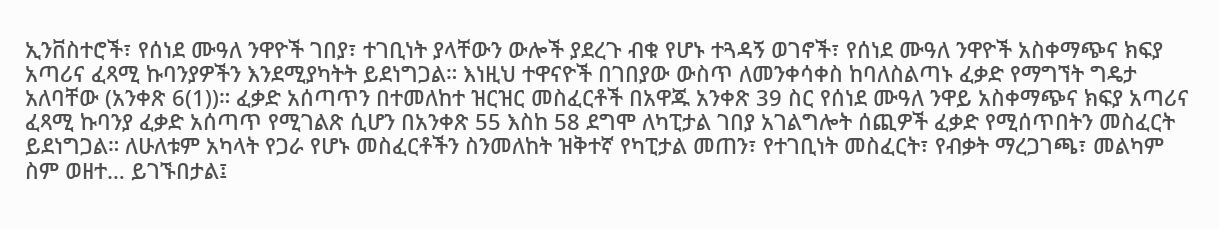ኢንቨስተሮች፣ የሰነደ ሙዓለ ንዋዮች ገበያ፣ ተገቢነት ያላቸውን ውሎች ያደረጉ ብቁ የሆኑ ተጓዳኝ ወገኖች፣ የሰነደ ሙዓለ ንዋዮች አስቀማጭና ክፍያ አጣሪና ፈጻሚ ኩባንያዎችን እንደሚያካትት ይደነግጋል። እነዚህ ተዋናዮች በገበያው ውስጥ ለመንቀሳቀስ ከባለስልጣኑ ፈቃድ የማግኘት ግዴታ አለባቸው (አንቀጽ 6(1))። ፈቃድ አሰጣጥን በተመለከተ ዝርዝር መስፈርቶች በአዋጁ አንቀጽ 39 ስር የሰነደ ሙዓለ ንዋይ አስቀማጭና ክፍያ አጣሪና ፈጻሚ ኩባንያ ፈቃድ አሰጣጥ የሚገልጽ ሲሆን በአንቀጽ 55 እስከ 58 ደግሞ ለካፒታል ገበያ አገልግሎት ሰጪዎች ፈቃድ የሚሰጥበትን መስፈርት ይደነግጋል። ለሁለቱም አካላት የጋራ የሆኑ መስፈርቶችን ስንመለከት ዝቅተኛ የካፒታል መጠን፣ የተገቢነት መስፈርት፣ የብቃት ማረጋገጫ፣ መልካም ስም ወዘተ… ይገኙበታል፤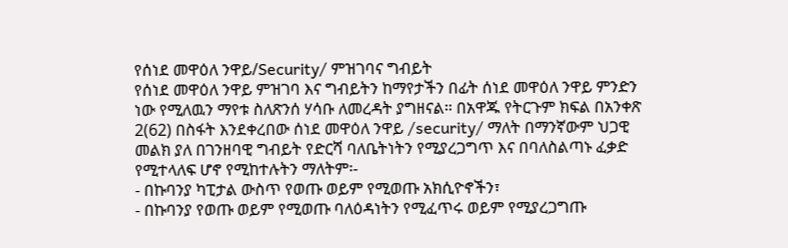የሰነደ መዋዕለ ንዋይ/Security/ ምዝገባና ግብይት
የሰነደ መዋዕለ ንዋይ ምዝገባ እና ግብይትን ከማየታችን በፊት ሰነደ መዋዕለ ንዋይ ምንድን ነው የሚለዉን ማየቱ ስለጽንሰ ሃሳቡ ለመረዳት ያግዘናል። በአዋጁ የትርጉም ክፍል በአንቀጽ 2(62) በስፋት እንደቀረበው ሰነደ መዋዕለ ንዋይ /security/ ማለት በማንኛውም ህጋዊ መልክ ያለ በገንዘባዊ ግብይት የድርሻ ባለቤትነትን የሚያረጋግጥ እና በባለስልጣኑ ፈቃድ የሚተላለፍ ሆኖ የሚከተሉትን ማለትም፡-
- በኩባንያ ካፒታል ውስጥ የወጡ ወይም የሚወጡ አክሲዮኖችን፣
- በኩባንያ የወጡ ወይም የሚወጡ ባለዕዳነትን የሚፈጥሩ ወይም የሚያረጋግጡ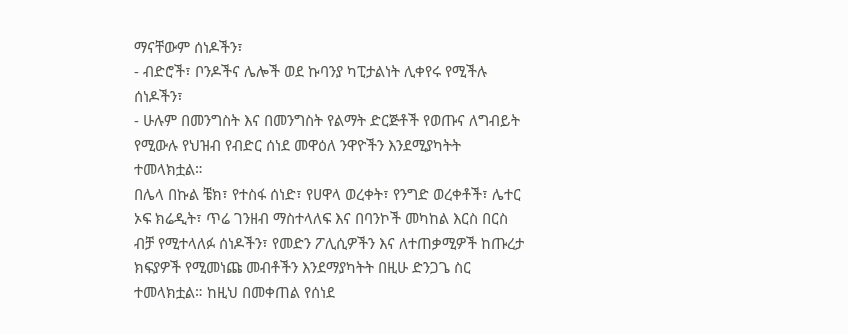ማናቸውም ሰነዶችን፣
- ብድሮች፣ ቦንዶችና ሌሎች ወደ ኩባንያ ካፒታልነት ሊቀየሩ የሚችሉ ሰነዶችን፣
- ሁሉም በመንግስት እና በመንግስት የልማት ድርጅቶች የወጡና ለግብይት የሚውሉ የህዝብ የብድር ሰነደ መዋዕለ ንዋዮችን እንደሚያካትት ተመላክቷል።
በሌላ በኩል ቼክ፣ የተስፋ ሰነድ፣ የሀዋላ ወረቀት፣ የንግድ ወረቀቶች፣ ሌተር ኦፍ ክሬዲት፣ ጥሬ ገንዘብ ማስተላለፍ እና በባንኮች መካከል እርስ በርስ ብቻ የሚተላለፉ ሰነዶችን፣ የመድን ፖሊሲዎችን እና ለተጠቃሚዎች ከጡረታ ክፍያዎች የሚመነጩ መብቶችን እንደማያካትት በዚሁ ድንጋጌ ስር ተመላክቷል። ከዚህ በመቀጠል የሰነደ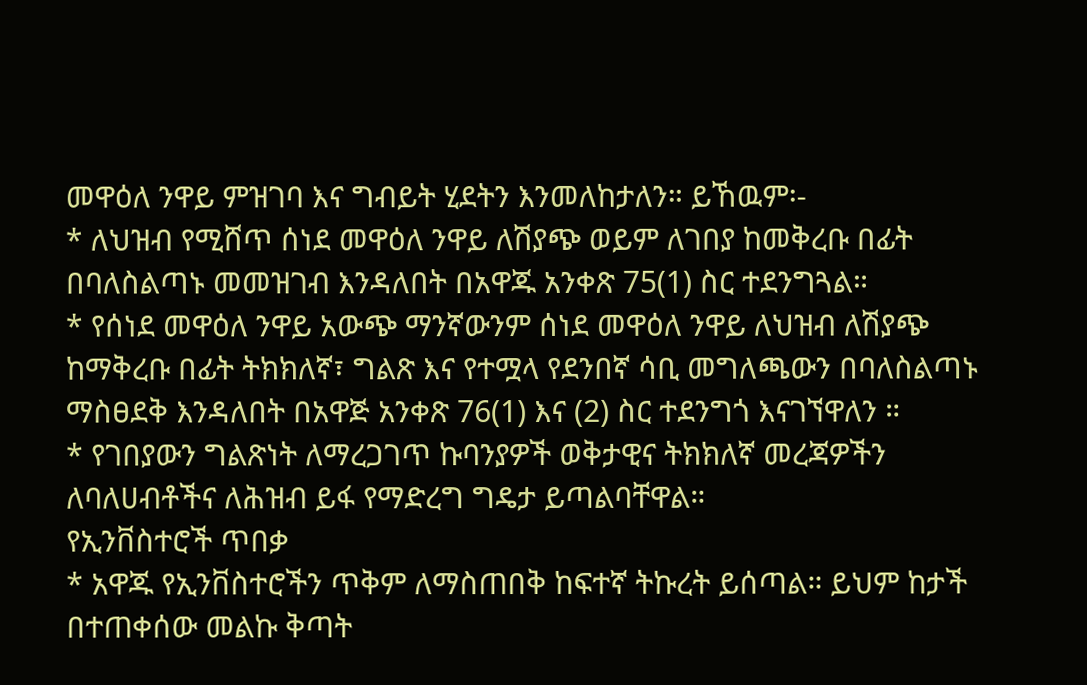መዋዕለ ንዋይ ምዝገባ እና ግብይት ሂደትን እንመለከታለን። ይኸዉም፡-
* ለህዝብ የሚሸጥ ሰነደ መዋዕለ ንዋይ ለሽያጭ ወይም ለገበያ ከመቅረቡ በፊት በባለስልጣኑ መመዝገብ እንዳለበት በአዋጁ አንቀጽ 75(1) ስር ተደንግጓል።
* የሰነደ መዋዕለ ንዋይ አውጭ ማንኛውንም ሰነደ መዋዕለ ንዋይ ለህዝብ ለሽያጭ ከማቅረቡ በፊት ትክክለኛ፣ ግልጽ እና የተሟላ የደንበኛ ሳቢ መግለጫውን በባለስልጣኑ ማስፀደቅ እንዳለበት በአዋጅ አንቀጽ 76(1) እና (2) ስር ተደንግጎ እናገኘዋለን ።
* የገበያውን ግልጽነት ለማረጋገጥ ኩባንያዎች ወቅታዊና ትክክለኛ መረጃዎችን ለባለሀብቶችና ለሕዝብ ይፋ የማድረግ ግዴታ ይጣልባቸዋል።
የኢንቨስተሮች ጥበቃ
* አዋጁ የኢንቨስተሮችን ጥቅም ለማስጠበቅ ከፍተኛ ትኩረት ይሰጣል። ይህም ከታች በተጠቀሰው መልኩ ቅጣት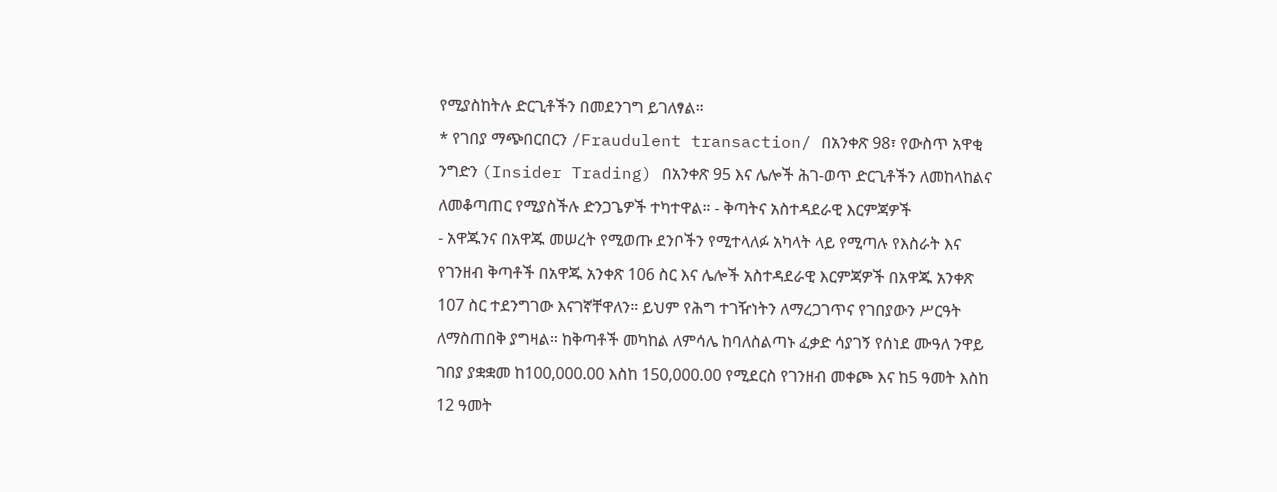የሚያስከትሉ ድርጊቶችን በመደንገግ ይገለፃል።
* የገበያ ማጭበርበርን /Fraudulent transaction/ በአንቀጽ 98፣ የውስጥ አዋቂ ንግድን (Insider Trading) በአንቀጽ 95 እና ሌሎች ሕገ-ወጥ ድርጊቶችን ለመከላከልና ለመቆጣጠር የሚያስችሉ ድንጋጌዎች ተካተዋል። - ቅጣትና አስተዳደራዊ እርምጃዎች
- አዋጁንና በአዋጁ መሠረት የሚወጡ ደንቦችን የሚተላለፉ አካላት ላይ የሚጣሉ የእስራት እና የገንዘብ ቅጣቶች በአዋጁ አንቀጽ 106 ስር እና ሌሎች አስተዳደራዊ እርምጃዎች በአዋጁ አንቀጽ 107 ስር ተደንግገው እናገኛቸዋለን። ይህም የሕግ ተገዥነትን ለማረጋገጥና የገበያውን ሥርዓት ለማስጠበቅ ያግዛል። ከቅጣቶች መካከል ለምሳሌ ከባለስልጣኑ ፈቃድ ሳያገኝ የሰነደ ሙዓለ ንዋይ ገበያ ያቋቋመ ከ100,000.00 እስከ 150,000.00 የሚደርስ የገንዘብ መቀጮ እና ከ5 ዓመት እስከ 12 ዓመት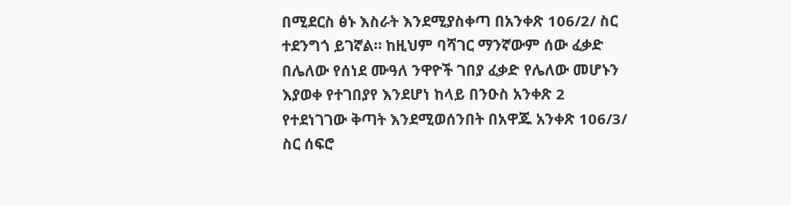በሚደርስ ፅኑ እስራት እንደሚያስቀጣ በአንቀጽ 106/2/ ስር ተደንግጎ ይገኛል። ከዚህም ባሻገር ማንኛውም ሰው ፈቃድ በሌለው የሰነደ ሙዓለ ንዋዮች ገበያ ፈቃድ የሌለው መሆኑን እያወቀ የተገበያየ እንደሆነ ከላይ በንዑስ አንቀጽ 2 የተደነገገው ቅጣት እንደሚወሰንበት በአዋጁ አንቀጽ 106/3/ ስር ሰፍሮ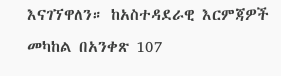እናገኘዋለን። ከአስተዳደራዊ እርምጃዎች መካከል በአንቀጽ 107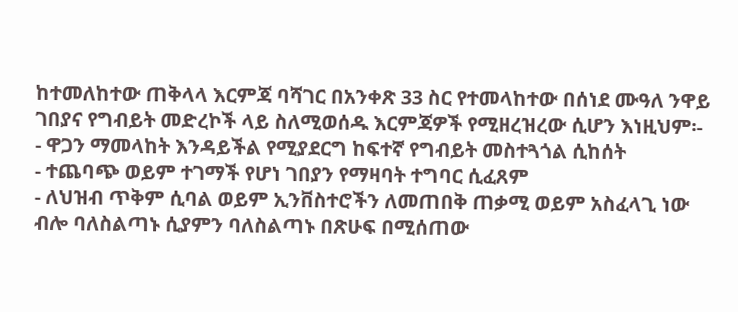ከተመለከተው ጠቅላላ እርምጃ ባሻገር በአንቀጽ 33 ስር የተመላከተው በሰነደ ሙዓለ ንዋይ ገበያና የግብይት መድረኮች ላይ ስለሚወሰዱ እርምጃዎች የሚዘረዝረው ሲሆን እነዚህም፡-
- ዋጋን ማመላከት እንዳይችል የሚያደርግ ከፍተኛ የግብይት መስተጓጎል ሲከሰት
- ተጨባጭ ወይም ተገማች የሆነ ገበያን የማዛባት ተግባር ሲፈጸም
- ለህዝብ ጥቅም ሲባል ወይም ኢንቨስተሮችን ለመጠበቅ ጠቃሚ ወይም አስፈላጊ ነው ብሎ ባለስልጣኑ ሲያምን ባለስልጣኑ በጽሁፍ በሚሰጠው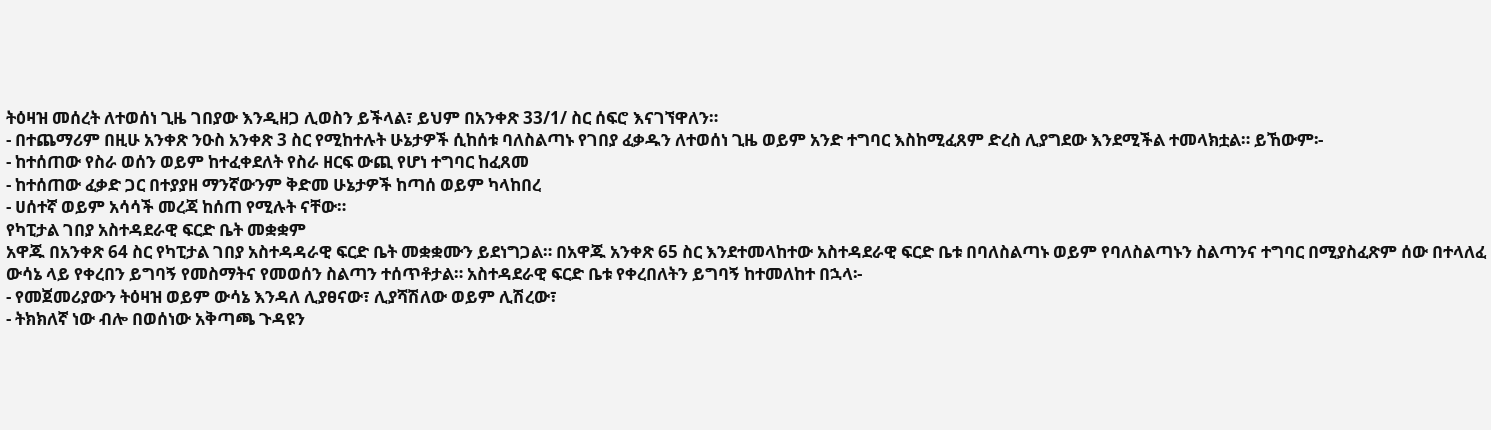ትዕዛዝ መሰረት ለተወሰነ ጊዜ ገበያው እንዲዘጋ ሊወስን ይችላል፣ ይህም በአንቀጽ 33/1/ ስር ሰፍሮ እናገኘዋለን።
- በተጨማሪም በዚሁ አንቀጽ ንዑስ አንቀጽ 3 ስር የሚከተሉት ሁኔታዎች ሲከሰቱ ባለስልጣኑ የገበያ ፈቃዱን ለተወሰነ ጊዜ ወይም አንድ ተግባር እስከሚፈጸም ድረስ ሊያግደው እንደሚችል ተመላክቷል። ይኸውም፡-
- ከተሰጠው የስራ ወሰን ወይም ከተፈቀደለት የስራ ዘርፍ ውጪ የሆነ ተግባር ከፈጸመ
- ከተሰጠው ፈቃድ ጋር በተያያዘ ማንኛውንም ቅድመ ሁኔታዎች ከጣሰ ወይም ካላከበረ
- ሀሰተኛ ወይም አሳሳች መረጃ ከሰጠ የሚሉት ናቸው።
የካፒታል ገበያ አስተዳደራዊ ፍርድ ቤት መቋቋም
አዋጁ በአንቀጽ 64 ስር የካፒታል ገበያ አስተዳዳራዊ ፍርድ ቤት መቋቋሙን ይደነግጋል። በአዋጁ አንቀጽ 65 ስር እንደተመላከተው አስተዳደራዊ ፍርድ ቤቱ በባለስልጣኑ ወይም የባለስልጣኑን ስልጣንና ተግባር በሚያስፈጽም ሰው በተላለፈ ውሳኔ ላይ የቀረበን ይግባኝ የመስማትና የመወሰን ስልጣን ተሰጥቶታል። አስተዳደራዊ ፍርድ ቤቱ የቀረበለትን ይግባኝ ከተመለከተ በኋላ፡-
- የመጀመሪያውን ትዕዛዝ ወይም ውሳኔ እንዳለ ሊያፀናው፣ ሊያሻሽለው ወይም ሊሽረው፣
- ትክክለኛ ነው ብሎ በወሰነው አቅጣጫ ጉዳዩን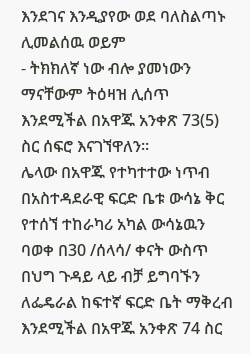እንደገና እንዲያየው ወደ ባለስልጣኑ ሊመልሰዉ ወይም
- ትክክለኛ ነው ብሎ ያመነውን ማናቸውም ትዕዛዝ ሊሰጥ እንደሚችል በአዋጁ አንቀጽ 73(5) ስር ሰፍሮ እናገኘዋለን።
ሌላው በአዋጁ የተካተተው ነጥብ በአስተዳደራዊ ፍርድ ቤቱ ውሳኔ ቅር የተሰኘ ተከራካሪ አካል ውሳኔዉን ባወቀ በ30 /ሰላሳ/ ቀናት ውስጥ በህግ ጉዳይ ላይ ብቻ ይግባኙን ለፌዴራል ከፍተኛ ፍርድ ቤት ማቅረብ እንደሚችል በአዋጁ አንቀጽ 74 ስር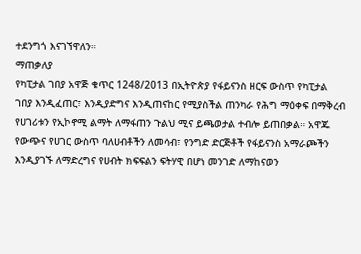ተደንግጎ እናገኘዋለን።
ማጠቃለያ
የካፒታል ገበያ አዋጅ ቁጥር 1248/2013 በኢትዮጵያ የፋይናንስ ዘርፍ ውስጥ የካፒታል ገበያ እንዲፈጠር፣ እንዲያድግና እንዲጠናከር የሚያስችል ጠንካራ የሕግ ማዕቀፍ በማቅረብ የሀገሪቱን የኢኮኖሚ ልማት ለማፋጠን ጉልህ ሚና ይጫወታል ተብሎ ይጠበቃል። አዋጁ የውጭና የሀገር ውስጥ ባለሀብቶችን ለመሳብ፣ የንግድ ድርጅቶች የፋይናንስ አማራጮችን እንዲያገኙ ለማድረግና የሀብት ክፍፍልን ፍትሃዊ በሆነ መንገድ ለማከናወን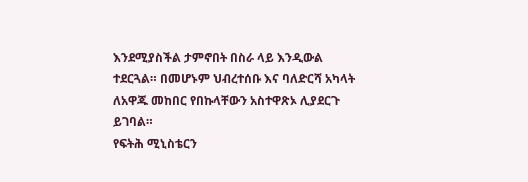እንደሚያስችል ታምኖበት በስራ ላይ እንዲውል ተደርጓል። በመሆኑም ህብረተሰቡ እና ባለድርሻ አካላት ለአዋጁ መከበር የበኩላቸውን አስተዋጽኦ ሊያደርጉ ይገባል።
የፍትሕ ሚኒስቴርን